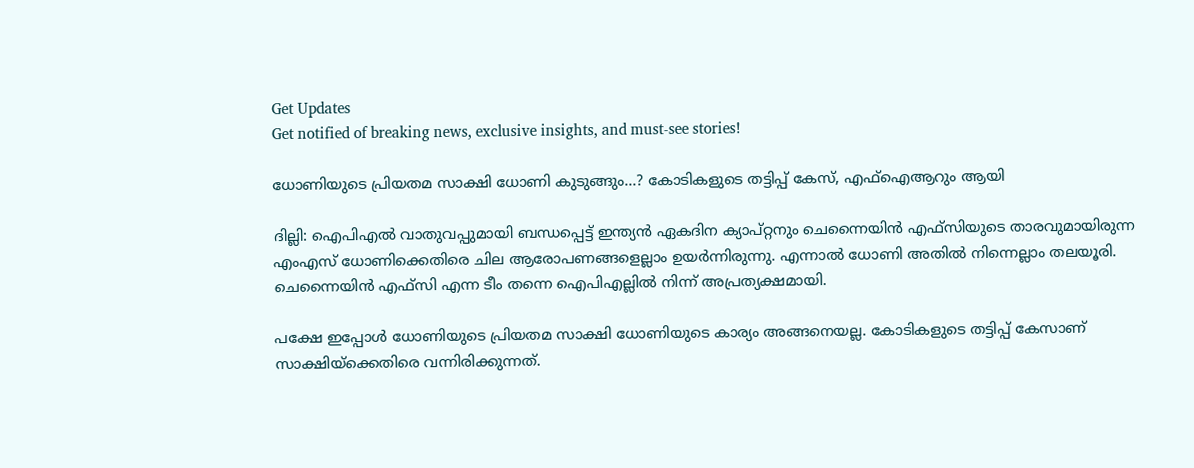Get Updates
Get notified of breaking news, exclusive insights, and must-see stories!

ധോണിയുടെ പ്രിയതമ സാക്ഷി ധോണി കുടുങ്ങും...? കോടികളുടെ തട്ടിപ്പ് കേസ്, എഫ്‌ഐആറും ആയി

ദില്ലി: ഐപിഎല്‍ വാതുവപ്പുമായി ബന്ധപ്പെട്ട് ഇന്ത്യന്‍ ഏകദിന ക്യാപ്റ്റനും ചെന്നൈയിന്‍ എഫ്‌സിയുടെ താരവുമായിരുന്ന എംഎസ് ധോണിക്കെതിരെ ചില ആരോപണങ്ങളെല്ലാം ഉയര്‍ന്നിരുന്നു. എന്നാല്‍ ധോണി അതില്‍ നിന്നെല്ലാം തലയൂരി. ചെന്നൈയിന്‍ എഫ്‌സി എന്ന ടീം തന്നെ ഐപിഎല്ലില്‍ നിന്ന് അപ്രത്യക്ഷമായി.

പക്ഷേ ഇപ്പോള്‍ ധോണിയുടെ പ്രിയതമ സാക്ഷി ധോണിയുടെ കാര്യം അങ്ങനെയല്ല. കോടികളുടെ തട്ടിപ്പ് കേസാണ് സാക്ഷിയ്‌ക്കെതിരെ വന്നിരിക്കുന്നത്.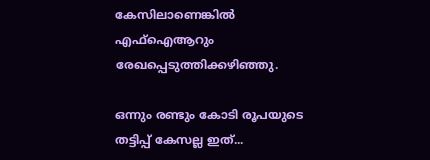കേസിലാണെങ്കില്‍ എഫ്‌ഐആറും രേഖപ്പെടുത്തിക്കഴിഞ്ഞു.

ഒന്നും രണ്ടും കോടി രൂപയുടെ തട്ടിപ്പ് കേസല്ല ഇത്...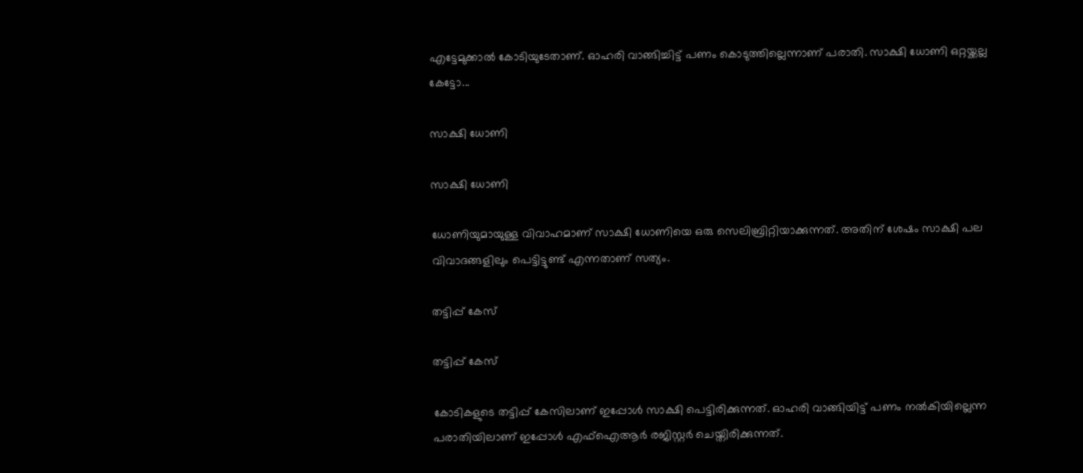എട്ടേമുക്കാല്‍ കോടിയുടേതാണ്. ഓഹരി വാങ്ങിച്ചിട്ട് പണം കൊടുത്തില്ലെന്നാണ് പരാതി. സാക്ഷി ധോണി ഒറ്റയ്ക്കല്ല കേട്ടോ...

സാക്ഷി ധോണി

സാക്ഷി ധോണി

ധോണിയുമായുള്ള വിവാഹമാണ് സാക്ഷി ധോണിയെ ഒരു സെലിബ്രിറ്റിയാക്കുന്നത്. അതിന് ശേഷം സാക്ഷി പല വിവാദങ്ങളിലും പെട്ടിട്ടുണ്ട് എന്നതാണ് സത്യം.

തട്ടിപ്പ് കേസ്

തട്ടിപ്പ് കേസ്

കോടികളുടെ തട്ടിപ്പ് കേസിലാണ് ഇപ്പോള്‍ സാക്ഷി പെട്ടിരിക്കുന്നത്. ഓഹരി വാങ്ങിയിട്ട് പണം നല്‍കിയില്ലെന്ന പരാതിയിലാണ് ഇപ്പോള്‍ എഫ്‌ഐആര്‍ രജിസ്റ്റര്‍ ചെയ്തിരിക്കുന്നത്.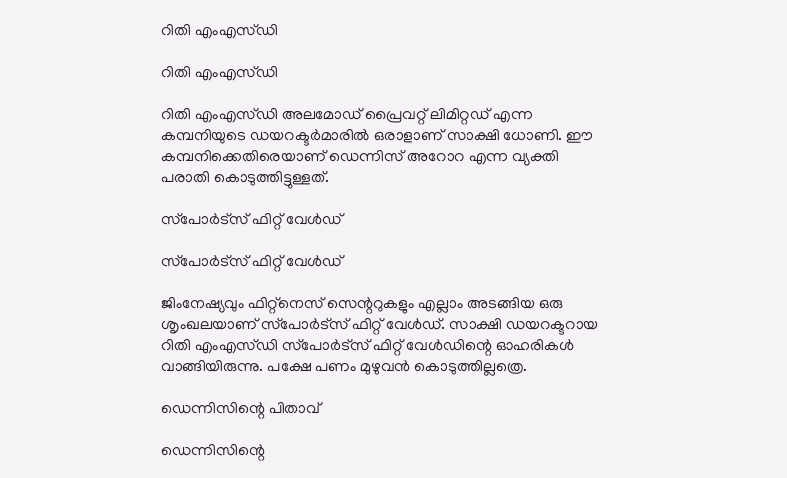റിതി എംഎസ്ഡി

റിതി എംഎസ്ഡി

റിതി എംഎസ്ഡി അലമോഡ് പ്രൈവറ്റ് ലിമിറ്റഡ് എന്ന കമ്പനിയുടെ ഡയറക്ടര്‍മാരില്‍ ഒരാളാണ് സാക്ഷി ധോണി. ഈ കമ്പനിക്കെതിരെയാണ് ഡെന്നിസ് അറോറ എന്ന വ്യക്തി പരാതി കൊടുത്തിട്ടുള്ളത്.

സ്‌പോര്‍ട്‌സ് ഫിറ്റ് വേള്‍ഡ്

സ്‌പോര്‍ട്‌സ് ഫിറ്റ് വേള്‍ഡ്

ജിംനേഷ്യവും ഫിറ്റ്‌നെസ് സെന്ററുകളും എല്ലാം അടങ്ങിയ ഒരു ശൃംഖലയാണ് സ്‌പോര്‍ട്‌സ് ഫിറ്റ് വേള്‍ഡ്. സാക്ഷി ഡയറക്ടറായ റിതി എംഎസ്ഡി സ്‌പോര്‍ട്‌സ് ഫിറ്റ് വേള്‍ഡിന്റെ ഓഹരികള്‍ വാങ്ങിയിരുന്നു. പക്ഷേ പണം മുഴുവന്‍ കൊടുത്തില്ലത്രെ.

ഡെന്നിസിന്റെ പിതാവ്

ഡെന്നിസിന്റെ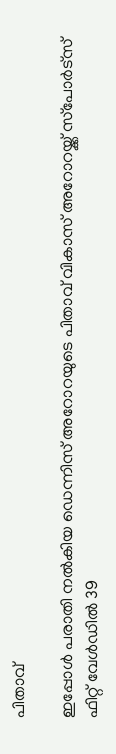പിതാവ്

ഇപ്പോള്‍ പരാതി നല്‍കിയ ഡെന്നിസ് അറോറയുടെ പിതാവ് വികാസ് അറോറയ്ക്ക് സ്‌പോര്‍ട്‌സ് ഫിറ്റ് വേള്‍ഡില്‍ 39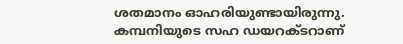ശതമാനം ഓഹരിയുണ്ടായിരുന്നു. കമ്പനിയുടെ സഹ ഡയറക്ടറാണ്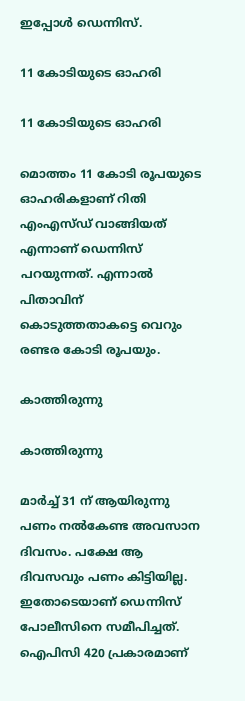ഇപ്പോള്‍ ഡെന്നിസ്.

11 കോടിയുടെ ഓഹരി

11 കോടിയുടെ ഓഹരി

മൊത്തം 11 കോടി രൂപയുടെ ഓഹരികളാണ് റിതി എംഎസ്ഡ് വാങ്ങിയത് എന്നാണ് ഡെന്നിസ് പറയുന്നത്. എന്നാല്‍ പിതാവിന് കൊടുത്തതാകട്ടെ വെറും രണ്ടര കോടി രൂപയും.

കാത്തിരുന്നു

കാത്തിരുന്നു

മാര്‍ച്ച് 31 ന് ആയിരുന്നു പണം നല്‍കേണ്ട അവസാന ദിവസം. പക്ഷേ ആ ദിവസവും പണം കിട്ടിയില്ല. ഇതോടെയാണ് ഡെന്നിസ് പോലീസിനെ സമീപിച്ചത്. ഐപിസി 420 പ്രകാരമാണ്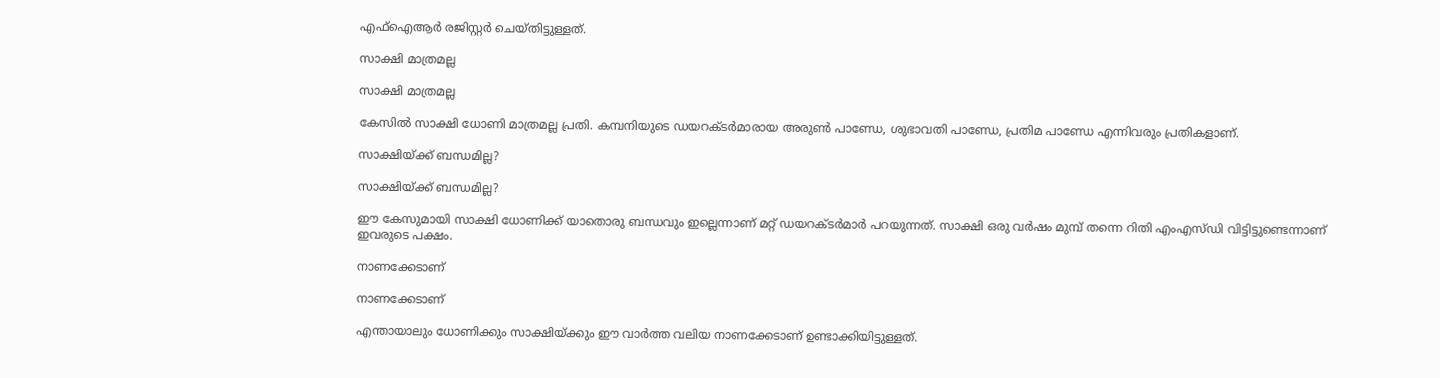എഫ്‌ഐആര്‍ രജിസ്റ്റര്‍ ചെയ്തിട്ടുള്ളത്.

സാക്ഷി മാത്രമല്ല

സാക്ഷി മാത്രമല്ല

കേസില്‍ സാക്ഷി ധോണി മാത്രമല്ല പ്രതി. കമ്പനിയുടെ ഡയറക്ടര്‍മാരായ അരുണ്‍ പാണ്ഡേ, ശുഭാവതി പാണ്ഡേ, പ്രതിമ പാണ്ഡേ എന്നിവരും പ്രതികളാണ്.

സാക്ഷിയ്ക്ക് ബന്ധമില്ല?

സാക്ഷിയ്ക്ക് ബന്ധമില്ല?

ഈ കേസുമായി സാക്ഷി ധോണിക്ക് യാതൊരു ബന്ധവും ഇല്ലെന്നാണ് മറ്റ് ഡയറക്ടര്‍മാര്‍ പറയുന്നത്. സാക്ഷി ഒരു വര്‍ഷം മുമ്പ് തന്നെ റിതി എംഎസ്ഡി വിട്ടിട്ടുണ്ടെന്നാണ് ഇവരുടെ പക്ഷം.

നാണക്കേടാണ്

നാണക്കേടാണ്

എന്തായാലും ധോണിക്കും സാക്ഷിയ്ക്കും ഈ വാര്‍ത്ത വലിയ നാണക്കേടാണ് ഉണ്ടാക്കിയിട്ടുള്ളത്.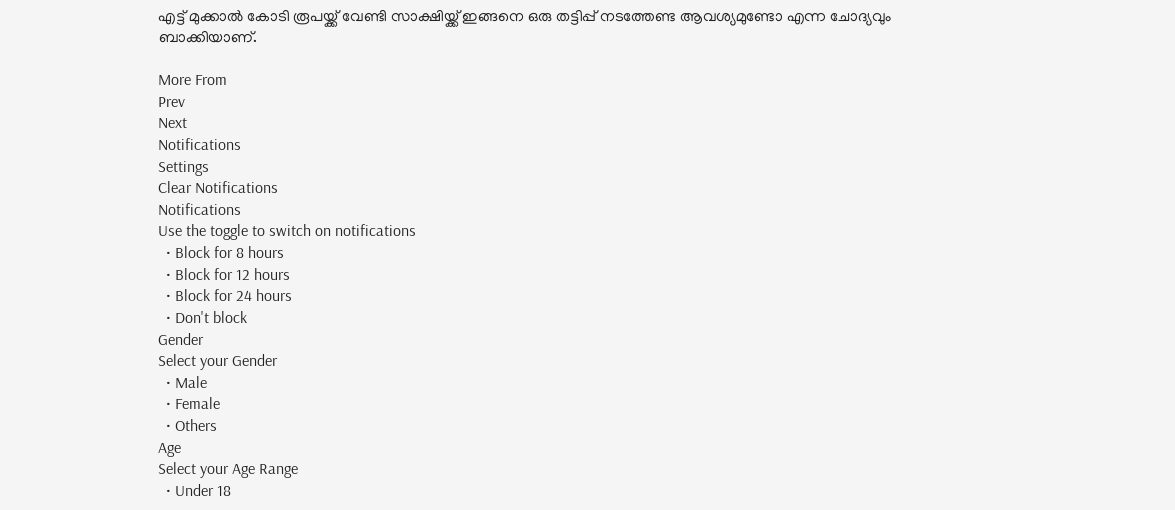എട്ട് മുക്കാല്‍ കോടി രൂപയ്ക്ക് വേണ്ടി സാക്ഷിയ്ക്ക് ഇങ്ങനെ ഒരു തട്ടിപ്പ് നടത്തേണ്ട ആവശ്യമുണ്ടോ എന്ന ചോദ്യവും ബാക്കിയാണ്.

More From
Prev
Next
Notifications
Settings
Clear Notifications
Notifications
Use the toggle to switch on notifications
  • Block for 8 hours
  • Block for 12 hours
  • Block for 24 hours
  • Don't block
Gender
Select your Gender
  • Male
  • Female
  • Others
Age
Select your Age Range
  • Under 18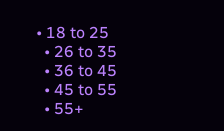• 18 to 25
  • 26 to 35
  • 36 to 45
  • 45 to 55
  • 55+